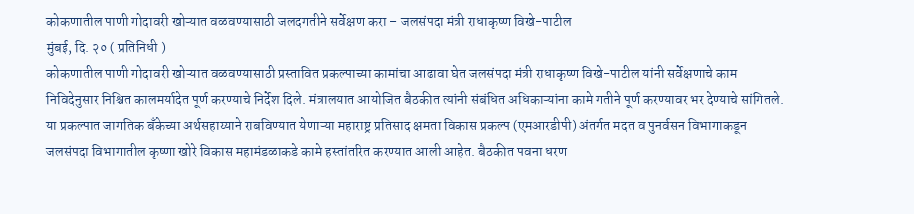कोकणातील पाणी गोदावरी खोऱ्यात वळवण्यासाठी जलदगतीने सर्वेक्षण करा – जलसंपदा मंत्री राधाकृष्ण विखे-पाटील
मुंबई, दि. २० ( प्रतिनिधी )
कोकणातील पाणी गोदावरी खोऱ्यात वळवण्यासाठी प्रस्तावित प्रकल्पाच्या कामांचा आढावा घेत जलसंपदा मंत्री राधाकृष्ण विखे-पाटील यांनी सर्वेक्षणाचे काम निविदेनुसार निश्चित कालमर्यादेत पूर्ण करण्याचे निर्देश दिले. मंत्रालयात आयोजित बैठकीत त्यांनी संबंधित अधिकाऱ्यांना कामे गतीने पूर्ण करण्यावर भर देण्याचे सांगितले.
या प्रकल्पात जागतिक बँकेच्या अर्थसहाय्याने राबविण्यात येणाऱ्या महाराष्ट्र प्रतिसाद क्षमता विकास प्रकल्प (एमआरडीपी) अंतर्गत मदत व पुनर्वसन विभागाकडून जलसंपदा विभागातील कृष्णा खोरे विकास महामंडळाकडे कामे हस्तांतरित करण्यात आली आहेत. बैठकीत पवना धरण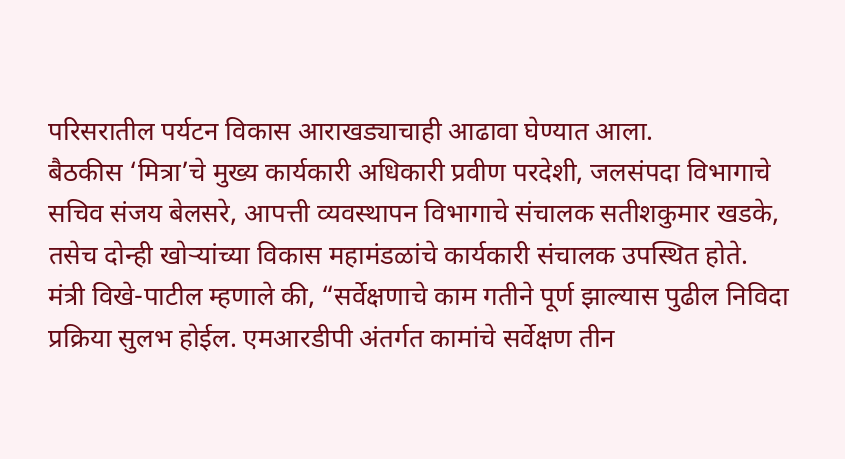परिसरातील पर्यटन विकास आराखड्याचाही आढावा घेण्यात आला.
बैठकीस ‘मित्रा’चे मुख्य कार्यकारी अधिकारी प्रवीण परदेशी, जलसंपदा विभागाचे सचिव संजय बेलसरे, आपत्ती व्यवस्थापन विभागाचे संचालक सतीशकुमार खडके, तसेच दोन्ही खोऱ्यांच्या विकास महामंडळांचे कार्यकारी संचालक उपस्थित होते.
मंत्री विखे-पाटील म्हणाले की, “सर्वेक्षणाचे काम गतीने पूर्ण झाल्यास पुढील निविदा प्रक्रिया सुलभ होईल. एमआरडीपी अंतर्गत कामांचे सर्वेक्षण तीन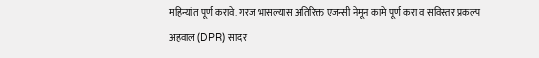महिन्यांत पूर्ण करावे. गरज भासल्यास अतिरिक्त एजन्सी नेमून कामे पूर्ण करा व सविस्तर प्रकल्प अहवाल (DPR) सादर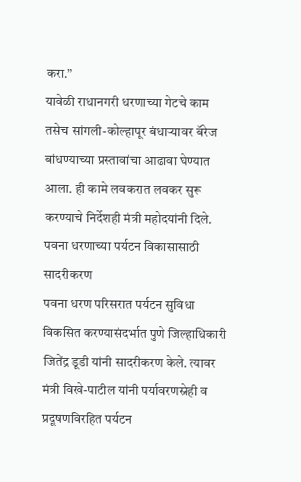करा.”
यावेळी राधानगरी धरणाच्या गेटचे काम तसेच सांगली-कोल्हापूर बंधाऱ्यावर बॅरेज बांधण्याच्या प्रस्तावांचा आढावा घेण्यात आला. ही कामे लवकरात लवकर सुरू करण्याचे निर्देशही मंत्री महोदयांनी दिले.
पवना धरणाच्या पर्यटन विकासासाठी सादरीकरण
पवना धरण परिसरात पर्यटन सुविधा विकसित करण्यासंदर्भात पुणे जिल्हाधिकारी जितेंद्र डूडी यांनी सादरीकरण केले. त्यावर मंत्री विखे-पाटील यांनी पर्यावरणस्नेही व प्रदूषणविरहित पर्यटन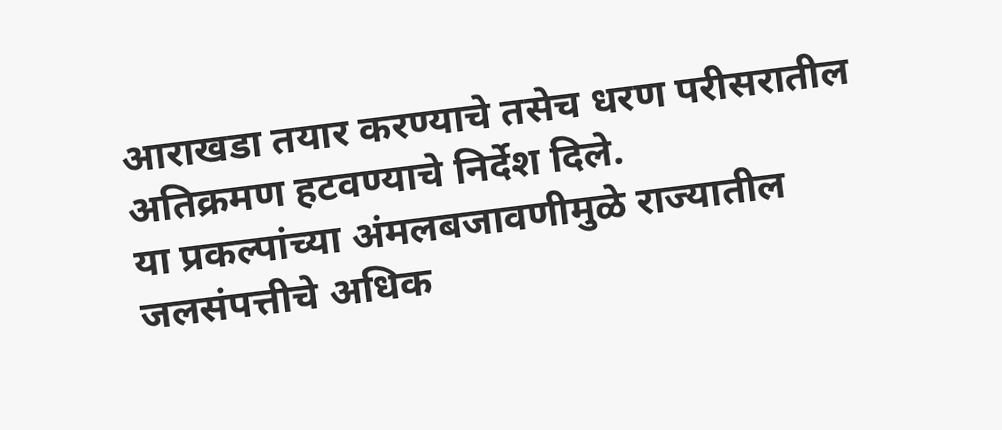आराखडा तयार करण्याचे तसेच धरण परीसरातील अतिक्रमण हटवण्याचे निर्देश दिले.
या प्रकल्पांच्या अंमलबजावणीमुळे राज्यातील जलसंपत्तीचे अधिक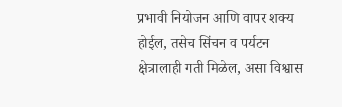प्रभावी नियोजन आणि वापर शक्य होईल, तसेच सिंचन व पर्यटन क्षेत्रालाही गती मिळेल, असा विश्वास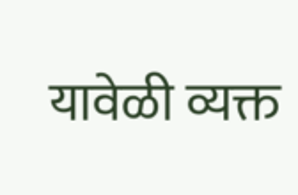यावेळी व्यक्त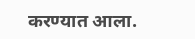करण्यात आला.